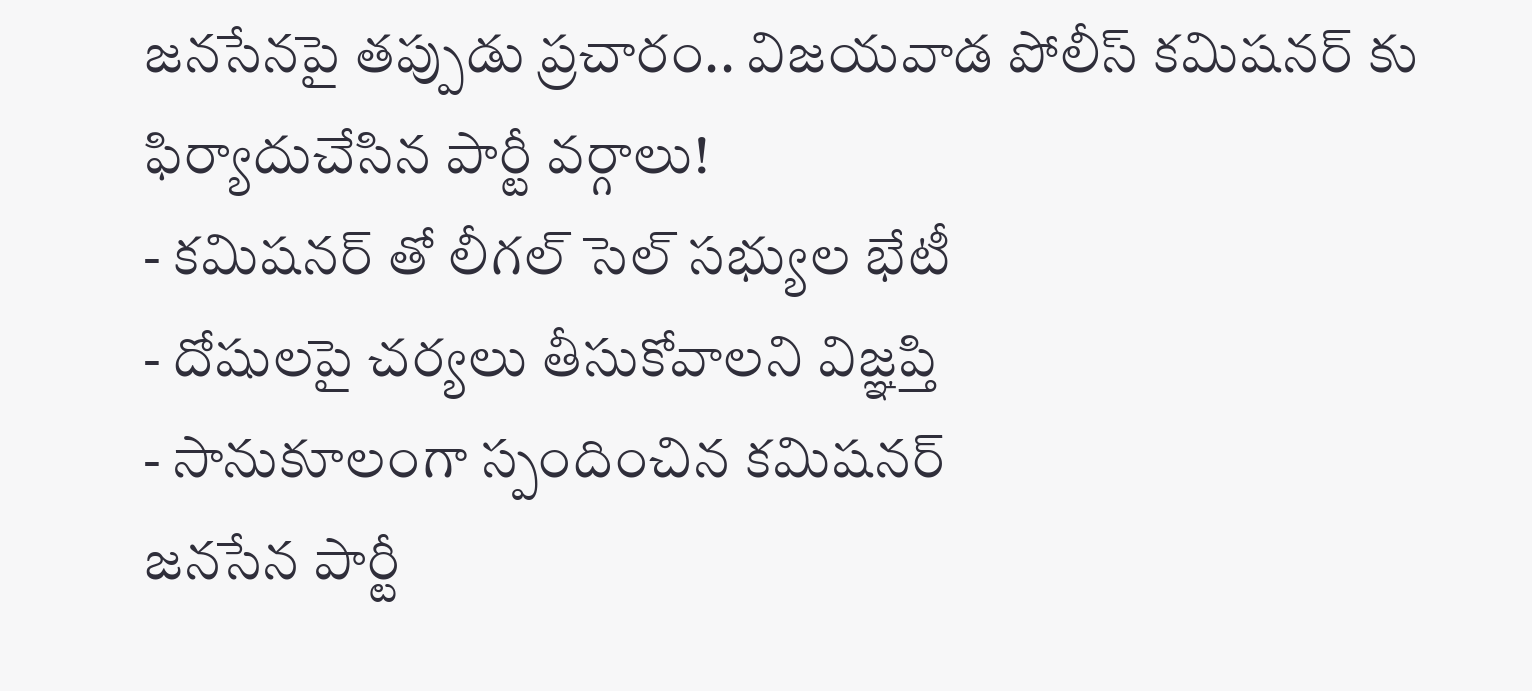జనసేనపై తప్పుడు ప్రచారం.. విజయవాడ పోలీస్ కమిషనర్ కు ఫిర్యాదుచేసిన పార్టీ వర్గాలు!
- కమిషనర్ తో లీగల్ సెల్ సభ్యుల భేటీ
- దోషులపై చర్యలు తీసుకోవాలని విజ్ఞప్తి
- సానుకూలంగా స్పందించిన కమిషనర్
జనసేన పార్టీ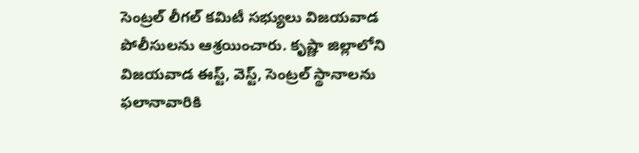సెంట్రల్ లీగల్ కమిటీ సభ్యులు విజయవాడ పోలీసులను ఆశ్రయించారు. కృష్ణా జిల్లాలోని విజయవాడ ఈస్ట్, వెస్ట్, సెంట్రల్ స్థానాలను ఫలానావారికి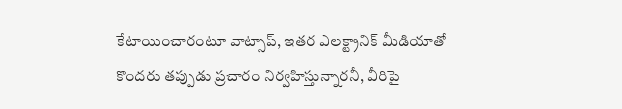కేటాయించారంటూ వాట్సాప్, ఇతర ఎలక్ట్రానిక్ మీడియాతో కొందరు తప్పుడు ప్రచారం నిర్వహిస్తున్నారనీ, వీరిపై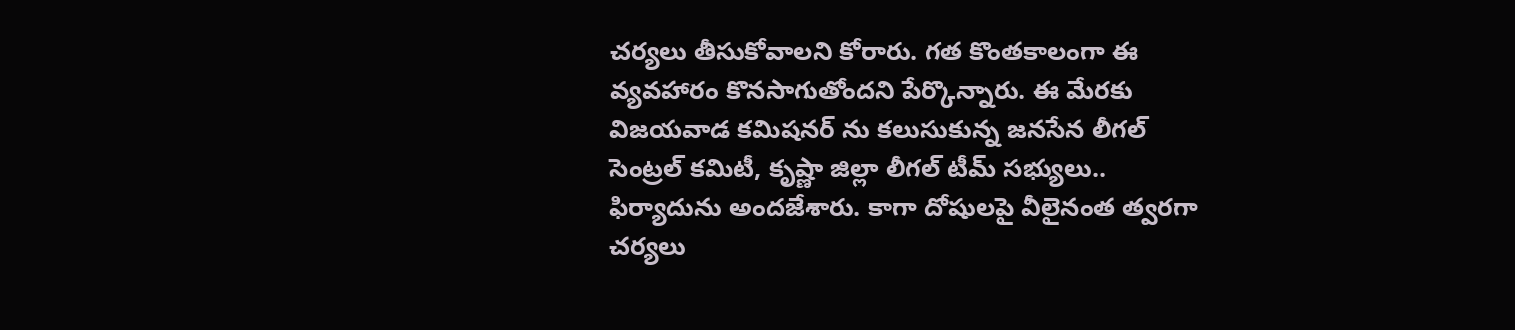చర్యలు తీసుకోవాలని కోరారు. గత కొంతకాలంగా ఈ వ్యవహారం కొనసాగుతోందని పేర్కొన్నారు. ఈ మేరకు విజయవాడ కమిషనర్ ను కలుసుకున్న జనసేన లీగల్ సెంట్రల్ కమిటీ, కృష్ణా జిల్లా లీగల్ టీమ్ సభ్యులు.. ఫిర్యాదును అందజేశారు. కాగా దోషులపై వీలైనంత త్వరగా చర్యలు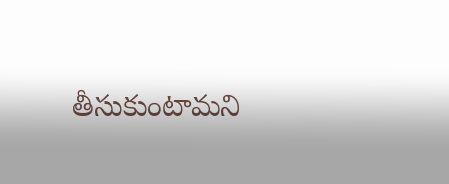తీసుకుంటామని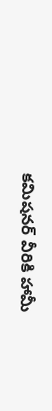కమిషనర్ వీరికి హామీ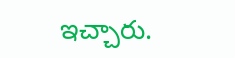ఇచ్చారు.